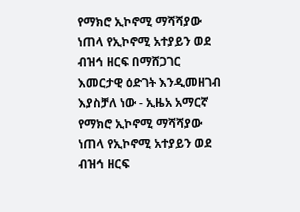የማክሮ ኢኮኖሚ ማሻሻያው ነጠላ የኢኮኖሚ አተያይን ወደ ብዝኅ ዘርፍ በማሸጋገር እመርታዊ ዕድገት እንዲመዘገብ እያስቻለ ነው - ኢዜአ አማርኛ
የማክሮ ኢኮኖሚ ማሻሻያው ነጠላ የኢኮኖሚ አተያይን ወደ ብዝኅ ዘርፍ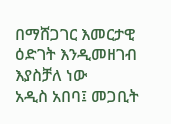በማሸጋገር እመርታዊ ዕድገት እንዲመዘገብ እያስቻለ ነው
አዲስ አበባ፤ መጋቢት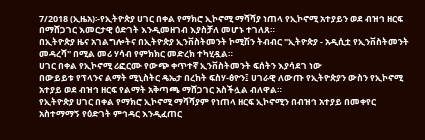7/2018 (ኢዜአ)፡-የኢትዮጵያ ሀገር በቀል የማክሮ ኢኮኖሚ ማሻሻያ ነጠላ የኢኮኖሚ አተያይን ወደ ብዝኅ ዘርፍ በማሸጋገር እመርታዊ ዕድገት እንዲመዘገብ እያስቻለ መሆኑ ተገለጸ።
በኢትዮጵያ ዜና አገልግሎትና በኢትዮጵያ ኢንቨስትመንት ኮሚሽን ትብብር "ኢትዮጵያ - አዲሲቷ የኢንቨስትመንት መዳረሻ" በሚል መሪ ሃሳብ የምክክር መድረክ ተካሂዷል።
ሀገር በቀል የኢኮኖሚ ሪፎርሙ የውጭ ቀጥተኛ ኢንቨስትመንት ፍሰትን እያሳደገ ነው
በውይይቱ የፕላንና ልማት ሚኒስትር ዴኤታ በረከት ፍስሃ-ፅዮን፤ ሀገራዊ ለውጡ የኢትዮጵያን ውስን የኢኮኖሚ አተያይ ወደ ብዝኅ ዘርፍ የልማት አቅጣጫ ማሸጋገር አስችሏል ብለዋል።
የኢትዮጵያ ሀገር በቀል የማክሮ ኢኮኖሚ ማሻሻያም የነጠላ ዘርፍ ኢኮኖሚን በብዝኅ አተያይ በመቀየር አስተማማኝ የዕድገት ምኅዳር እንዲፈጠር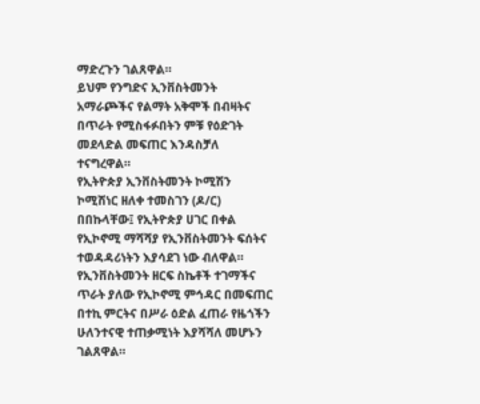ማድረጉን ገልጸዋል።
ይህም የንግድና ኢንቨስትመንት አማራጮችና የልማት አቅሞች በብዛትና በጥራት የሚስፋፉበትን ምቹ የዕድገት መደላድል መፍጠር እንዳስቻለ ተናግረዋል።
የኢትዮጵያ ኢንቨስትመንት ኮሚሽን ኮሚሽነር ዘለቀ ተመስገን (ዶ/ር) በበኩላቸው፤ የኢትዮጵያ ሀገር በቀል የኢኮኖሚ ማሻሻያ የኢንቨስትመንት ፍሰትና ተወዳዳሪነትን እያሳደገ ነው ብለዋል።
የኢንቨስትመንት ዘርፍ ስኬቶች ተገማችና ጥራት ያለው የኢኮኖሚ ምኅዳር በመፍጠር በተኪ ምርትና በሥራ ዕድል ፈጠራ የዜጎችን ሁለንተናዊ ተጠቃሚነት እያሻሻለ መሆኑን ገልጸዋል።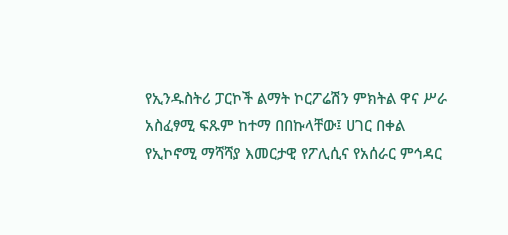የኢንዱስትሪ ፓርኮች ልማት ኮርፖሬሽን ምክትል ዋና ሥራ አስፈፃሚ ፍጹም ከተማ በበኩላቸው፤ ሀገር በቀል የኢኮኖሚ ማሻሻያ እመርታዊ የፖሊሲና የአሰራር ምኅዳር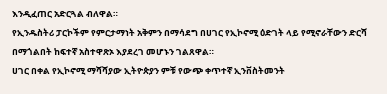እንዲፈጠር አድርጓል ብለዋል።
የኢንዱስትሪ ፓርኮችም የምርታማነት አቅምን በማሳደግ በሀገር የኢኮኖሚ ዕድገት ላይ የሚኖራቸውን ድርሻ በማጎልበት ከፍተኛ አስተዋጽኦ እያደረገ መሆኑን ገልጸዋል።
ሀገር በቀል የኢኮኖሚ ማሻሻያው ኢትዮጵያን ምቹ የውጭ ቀጥተኛ ኢንቨስትመንት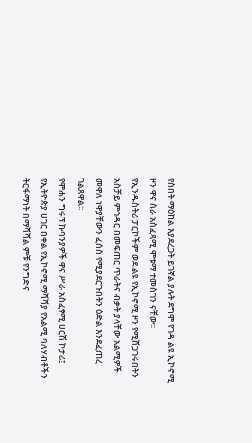የስበት ማዕከል እያደረጋት ይገኛል ያሉት ደግሞ የገዳ ልዩ ኢኮኖሚ ዞን ዋና ስራ አስፈጻሚ ሞቱማ ተመስገን ናቸው፡፡
የኢንዱስትሪ ፓርኮችም ወደ ልዩ የኢኮኖሚ ዞን የሚሸጋገሩበትን አስቻይ ምኅዳር በመፍጠር ጥራትና ብቃት ያላቸው አልሚዎች መዋለ ነዋያቸውን ፈሰስ የሚያደርጉበትን ዕድል እንደፈጠረ ገልጸዋል፡፡
የሞሐን ግሩፕ ኩባንያዎች ዋና ሥራ አስፈፃሚ ሀርሽ ኮታሪ፤ የኢትዮጵያ ሀገር በቀል የኢኮኖሚ ማሻሻያ የአልሚ ባለሃብቶችን ትርፋማነት በማሻሻል ምቹ የንግድና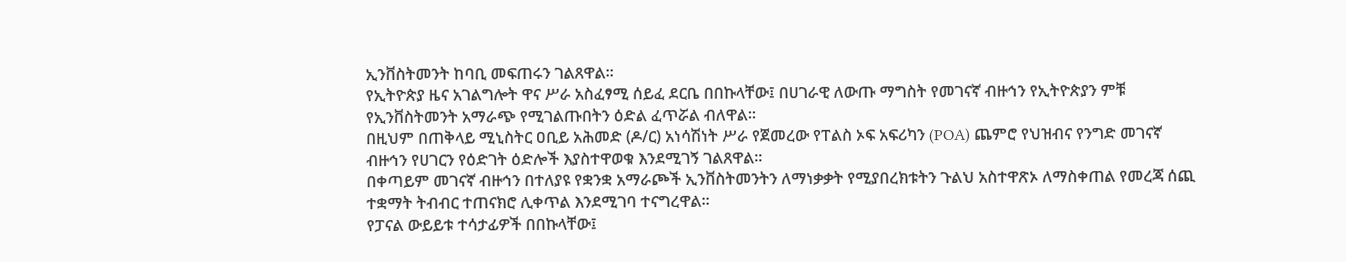ኢንቨስትመንት ከባቢ መፍጠሩን ገልጸዋል።
የኢትዮጵያ ዜና አገልግሎት ዋና ሥራ አስፈፃሚ ሰይፈ ደርቤ በበኩላቸው፤ በሀገራዊ ለውጡ ማግስት የመገናኛ ብዙኅን የኢትዮጵያን ምቹ የኢንቨስትመንት አማራጭ የሚገልጡበትን ዕድል ፈጥሯል ብለዋል።
በዚህም በጠቅላይ ሚኒስትር ዐቢይ አሕመድ (ዶ/ር) አነሳሽነት ሥራ የጀመረው የፐልስ ኦፍ አፍሪካን (POA) ጨምሮ የህዝብና የንግድ መገናኛ ብዙኅን የሀገርን የዕድገት ዕድሎች እያስተዋወቁ እንደሚገኝ ገልጸዋል።
በቀጣይም መገናኛ ብዙኅን በተለያዩ የቋንቋ አማራጮች ኢንቨስትመንትን ለማነቃቃት የሚያበረክቱትን ጉልህ አስተዋጽኦ ለማስቀጠል የመረጃ ሰጪ ተቋማት ትብብር ተጠናክሮ ሊቀጥል እንደሚገባ ተናግረዋል።
የፓናል ውይይቱ ተሳታፊዎች በበኩላቸው፤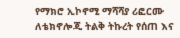የማክሮ ኢኮኖሚ ማሻሻያ ሪፎርሙ ለቴክኖሎጂ ትልቅ ትኩረት የሰጠ እና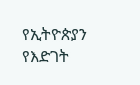የኢትዮጵያን የእድገት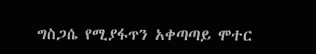ግስጋሴ የሚያፋጥን አቀጣጣይ ሞተር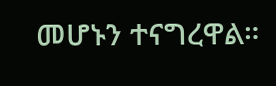መሆኑን ተናግረዋል።